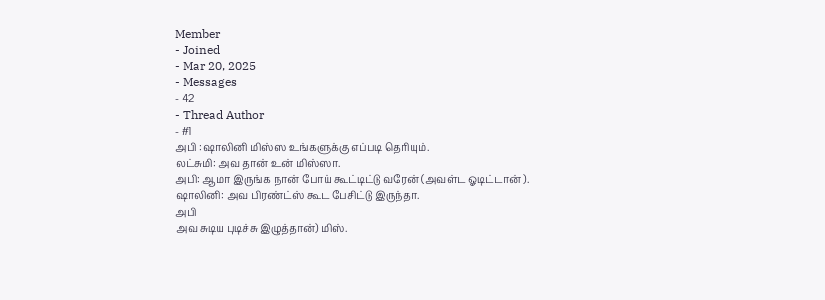Member
- Joined
- Mar 20, 2025
- Messages
- 42
- Thread Author
- #1
அபி :ஷாலினி மிஸ்ஸ உங்களுக்கு எப்படி தெரியும்.
லட்சுமி: அவ தான் உன் மிஸ்ஸா.
அபி: ஆமா இருங்க நான் போய் கூட்டிட்டு வரேன் (அவள்ட ஓடிட்டான் ).
ஷாலினி: அவ பிரண்ட்ஸ் கூட பேசிட்டு இருந்தா.
அபி
அவ சுடிய புடிச்சு இழுத்தான்) மிஸ்.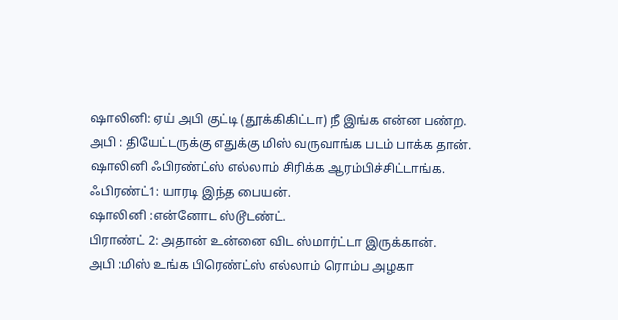ஷாலினி: ஏய் அபி குட்டி (தூக்கிகிட்டா) நீ இங்க என்ன பண்ற.
அபி : தியேட்டருக்கு எதுக்கு மிஸ் வருவாங்க படம் பாக்க தான்.
ஷாலினி ஃபிரண்ட்ஸ் எல்லாம் சிரிக்க ஆரம்பிச்சிட்டாங்க.
ஃபிரண்ட்1: யாரடி இந்த பையன்.
ஷாலினி :என்னோட ஸ்டூடண்ட்.
பிராண்ட் 2: அதான் உன்னை விட ஸ்மார்ட்டா இருக்கான்.
அபி :மிஸ் உங்க பிரெண்ட்ஸ் எல்லாம் ரொம்ப அழகா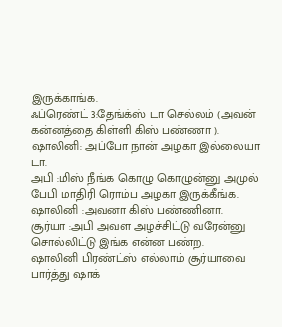இருக்காங்க.
ஃப்ரெண்ட் 3:தேங்க்ஸ் டா செல்லம் (அவன் கன்னத்தை கிள்ளி கிஸ் பண்ணா ).
ஷாலினி: அப்போ நான் அழகா இல்லையா டா.
அபி :மிஸ் நீங்க கொழு கொழுன்னு அமுல் பேபி மாதிரி ரொம்ப அழகா இருக்கீங்க.
ஷாலினி :அவனா கிஸ் பண்ணினா.
சூர்யா :அபி அவள அழச்சிட்டு வரேன்னு சொல்லிட்டு இங்க என்ன பண்ற.
ஷாலினி பிரண்ட்ஸ் எல்லாம் சூர்யாவை பார்த்து ஷாக்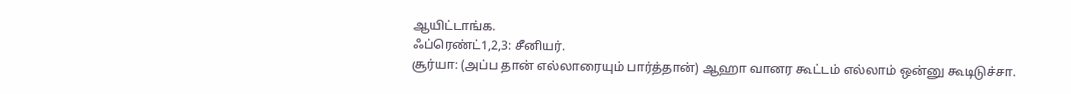ஆயிட்டாங்க.
ஃப்ரெண்ட்1,2,3: சீனியர்.
சூர்யா: (அப்ப தான் எல்லாரையும் பார்த்தான்) ஆஹா வானர கூட்டம் எல்லாம் ஒன்னு கூடிடுச்சா.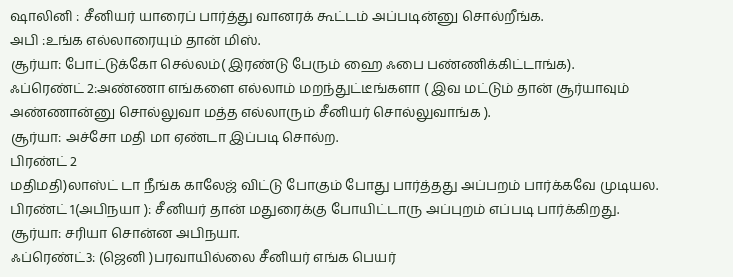ஷாலினி : சீனியர் யாரைப் பார்த்து வானரக் கூட்டம் அப்படின்னு சொல்றீங்க.
அபி :உங்க எல்லாரையும் தான் மிஸ்.
சூர்யா: போட்டுக்கோ செல்லம்( இரண்டு பேரும் ஹை ஃபை பண்ணிக்கிட்டாங்க).
ஃப்ரெண்ட் 2:அண்ணா எங்களை எல்லாம் மறந்துட்டீங்களா ( இவ மட்டும் தான் சூர்யாவும் அண்ணான்னு சொல்லுவா மத்த எல்லாரும் சீனியர் சொல்லுவாங்க ).
சூர்யா: அச்சோ மதி மா ஏண்டா இப்படி சொல்ற.
பிரண்ட் 2
மதிமதி)லாஸ்ட் டா நீங்க காலேஜ் விட்டு போகும் போது பார்த்தது அப்பறம் பார்க்கவே முடியல.
பிரண்ட் 1(அபிநயா ): சீனியர் தான் மதுரைக்கு போயிட்டாரு அப்புறம் எப்படி பார்க்கிறது.
சூர்யா: சரியா சொன்ன அபிநயா.
ஃப்ரெண்ட்3: (ஜெனி )பரவாயில்லை சீனியர் எங்க பெயர்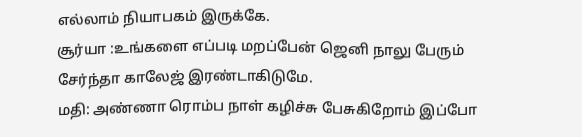எல்லாம் நியாபகம் இருக்கே.
சூர்யா :உங்களை எப்படி மறப்பேன் ஜெனி நாலு பேரும் சேர்ந்தா காலேஜ் இரண்டாகிடுமே.
மதி: அண்ணா ரொம்ப நாள் கழிச்சு பேசுகிறோம் இப்போ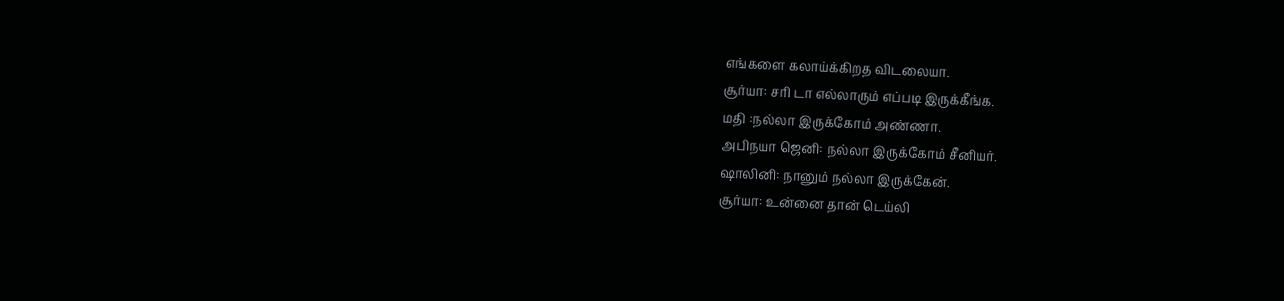எங்களை கலாய்க்கிறத விடலையா.
சூர்யா: சரி டா எல்லாரும் எப்படி இருக்கீங்க.
மதி :நல்லா இருக்கோம் அண்ணா.
அபிநயா ஜெனி: நல்லா இருக்கோம் சீனியர்.
ஷாலினி: நானும் நல்லா இருக்கேன்.
சூர்யா: உன்னை தான் டெய்லி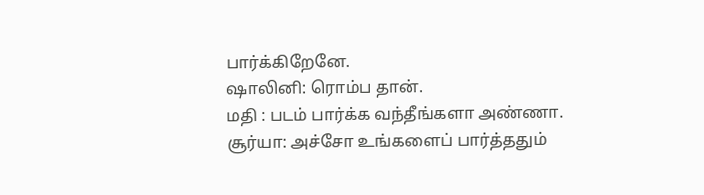பார்க்கிறேனே.
ஷாலினி: ரொம்ப தான்.
மதி : படம் பார்க்க வந்தீங்களா அண்ணா.
சூர்யா: அச்சோ உங்களைப் பார்த்ததும்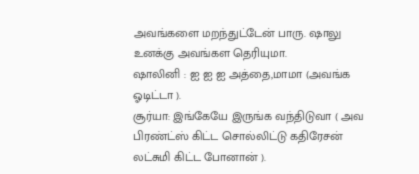அவங்களை மறந்துட்டேன் பாரு. ஷாலு உனக்கு அவங்கள தெரியுமா.
ஷாலினி : ஐ ஐ ஐ அத்தை,மாமா (அவங்க ஓடிட்டா ).
சூர்யா: இங்கேயே இருங்க வந்திடுவா ( அவ பிரண்ட்ஸ் கிட்ட சொல்லிட்டு கதிரேசன் லட்சுமி கிட்ட போனான் ).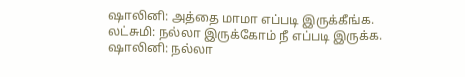ஷாலினி: அத்தை மாமா எப்படி இருக்கீங்க.
லட்சுமி: நல்லா இருக்கோம் நீ எப்படி இருக்க.
ஷாலினி: நல்லா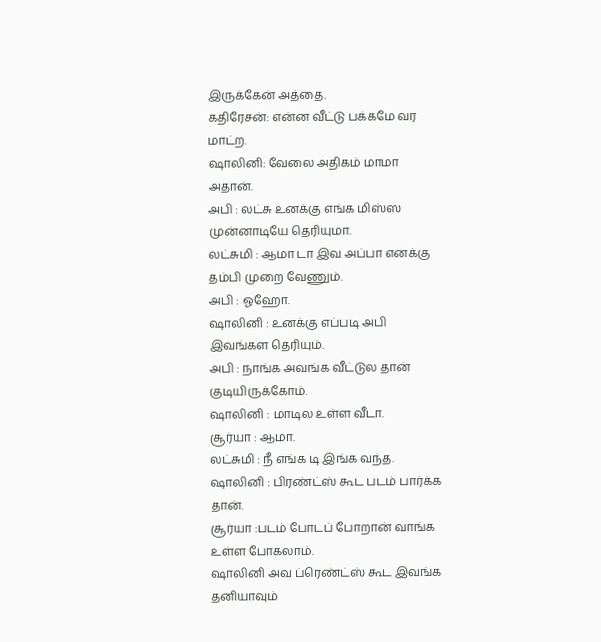இருக்கேன் அத்தை.
கதிரேசன்: என்ன வீட்டு பக்கமே வர மாட்ற.
ஷாலினி: வேலை அதிகம் மாமா அதான்.
அபி : லட்சு உனக்கு எங்க மிஸ்ஸ முன்னாடியே தெரியுமா.
லட்சுமி : ஆமா டா இவ அப்பா எனக்கு தம்பி முறை வேணும்.
அபி : ஓஹோ.
ஷாலினி : உனக்கு எப்படி அபி இவங்கள தெரியும்.
அபி : நாங்க அவங்க வீட்டுல தான் குடியிருக்கோம்.
ஷாலினி : மாடில உள்ள வீடா.
சூர்யா : ஆமா.
லட்சுமி : நீ எங்க டி இங்க வந்த.
ஷாலினி : பிரண்ட்ஸ் கூட படம் பார்க்க தான்.
சூர்யா :படம் போடப் போறான் வாங்க உள்ள போகலாம்.
ஷாலினி அவ ப்ரெண்ட்ஸ் கூட இவங்க தனியாவும்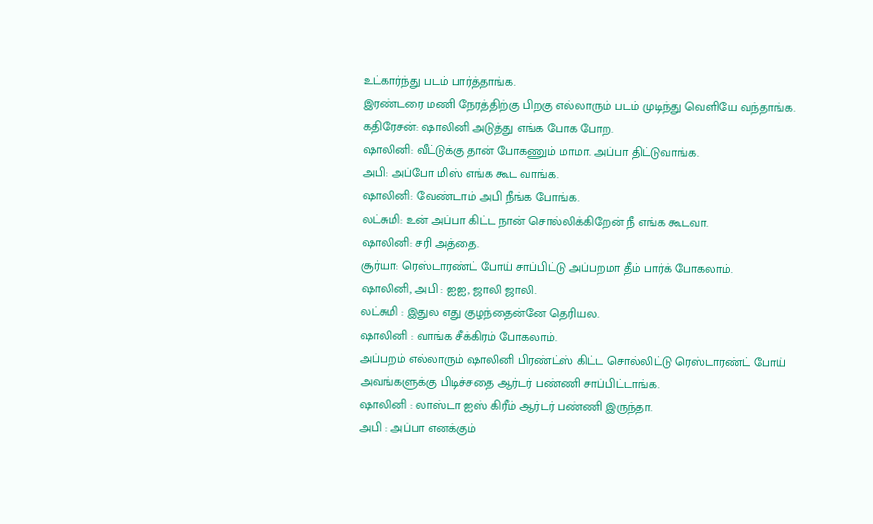உட்கார்ந்து படம் பார்த்தாங்க.
இரண்டரை மணி நேரத்திற்கு பிறகு எல்லாரும் படம் முடிந்து வெளியே வந்தாங்க.
கதிரேசன்: ஷாலினி அடுத்து எங்க போக போற.
ஷாலினி: வீட்டுக்கு தான் போகணும் மாமா. அப்பா திட்டுவாங்க.
அபி: அப்போ மிஸ் எங்க கூட வாங்க.
ஷாலினி: வேண்டாம் அபி நீங்க போங்க.
லட்சுமி: உன் அப்பா கிட்ட நான் சொல்லிக்கிறேன் நீ எங்க கூடவா.
ஷாலினி: சரி அத்தை.
சூர்யா: ரெஸ்டாரண்ட் போய் சாப்பிட்டு அப்பறமா தீம் பார்க் போகலாம்.
ஷாலினி, அபி : ஐஐ, ஜாலி ஜாலி.
லட்சுமி : இதுல எது குழந்தைன்னே தெரியல.
ஷாலினி : வாங்க சீக்கிரம் போகலாம்.
அப்பறம் எல்லாரும் ஷாலினி பிரண்ட்ஸ் கிட்ட சொல்லிட்டு ரெஸ்டாரண்ட் போய் அவங்களுக்கு பிடிச்சதை ஆர்டர் பண்ணி சாப்பிட்டாங்க.
ஷாலினி : லாஸ்டா ஐஸ் கிரீம் ஆர்டர் பண்ணி இருந்தா.
அபி : அப்பா எனக்கும்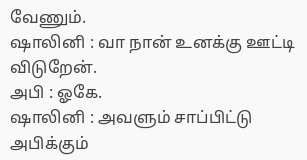வேணும்.
ஷாலினி : வா நான் உனக்கு ஊட்டி விடுறேன்.
அபி : ஓகே.
ஷாலினி : அவளும் சாப்பிட்டு அபிக்கும்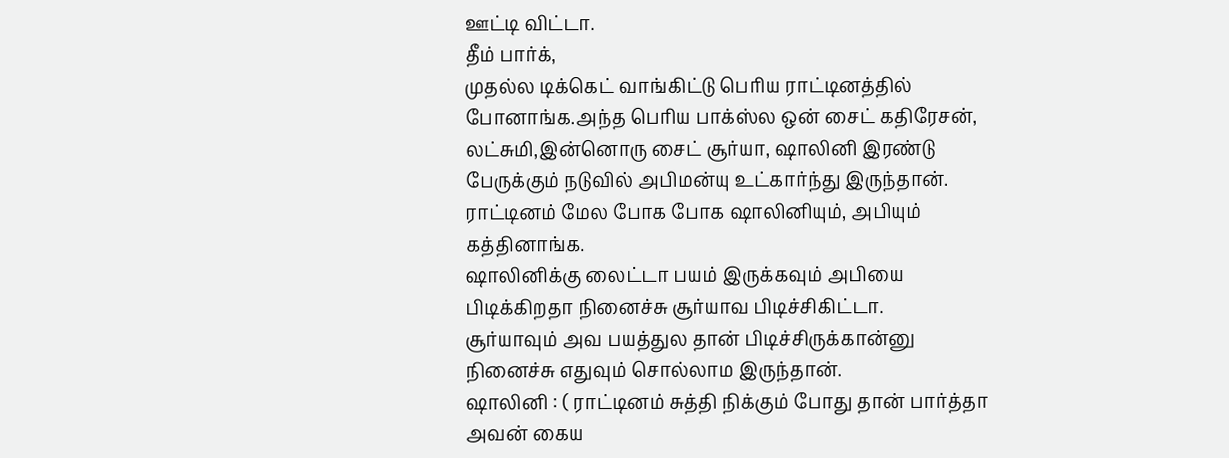ஊட்டி விட்டா.
தீம் பார்க்,
முதல்ல டிக்கெட் வாங்கிட்டு பெரிய ராட்டினத்தில் போனாங்க.அந்த பெரிய பாக்ஸ்ல ஒன் சைட் கதிரேசன், லட்சுமி,இன்னொரு சைட் சூர்யா, ஷாலினி இரண்டு பேருக்கும் நடுவில் அபிமன்யு உட்கார்ந்து இருந்தான்.
ராட்டினம் மேல போக போக ஷாலினியும், அபியும் கத்தினாங்க.
ஷாலினிக்கு லைட்டா பயம் இருக்கவும் அபியை பிடிக்கிறதா நினைச்சு சூர்யாவ பிடிச்சிகிட்டா.
சூர்யாவும் அவ பயத்துல தான் பிடிச்சிருக்கான்னு நினைச்சு எதுவும் சொல்லாம இருந்தான்.
ஷாலினி : ( ராட்டினம் சுத்தி நிக்கும் போது தான் பார்த்தா அவன் கைய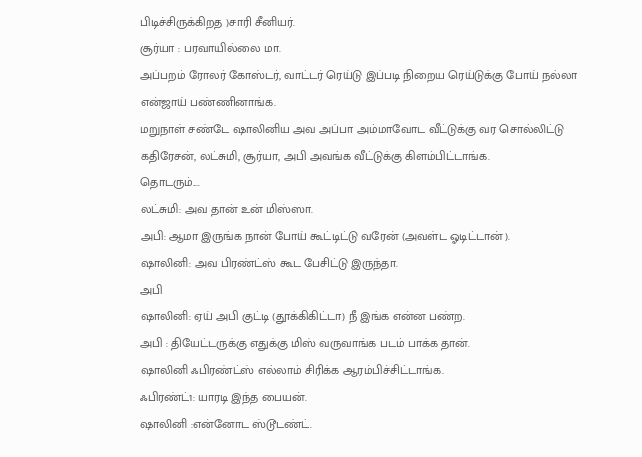பிடிச்சிருக்கிறத )சாரி சீனியர்.
சூர்யா : பரவாயில்லை மா.
அப்பறம் ரோலர் கோஸ்டர், வாட்டர் ரெய்டு இப்படி நிறைய ரெய்டுக்கு போய் நல்லா என்ஜாய் பண்ணினாங்க.
மறுநாள் சண்டே ஷாலினிய அவ அப்பா அம்மாவோட வீட்டுக்கு வர சொல்லிட்டு கதிரேசன், லட்சுமி, சூர்யா, அபி அவங்க வீட்டுக்கு கிளம்பிட்டாங்க.
தொடரும்....
லட்சுமி: அவ தான் உன் மிஸ்ஸா.
அபி: ஆமா இருங்க நான் போய் கூட்டிட்டு வரேன் (அவள்ட ஓடிட்டான் ).
ஷாலினி: அவ பிரண்ட்ஸ் கூட பேசிட்டு இருந்தா.
அபி
ஷாலினி: ஏய் அபி குட்டி (தூக்கிகிட்டா) நீ இங்க என்ன பண்ற.
அபி : தியேட்டருக்கு எதுக்கு மிஸ் வருவாங்க படம் பாக்க தான்.
ஷாலினி ஃபிரண்ட்ஸ் எல்லாம் சிரிக்க ஆரம்பிச்சிட்டாங்க.
ஃபிரண்ட்1: யாரடி இந்த பையன்.
ஷாலினி :என்னோட ஸ்டூடண்ட்.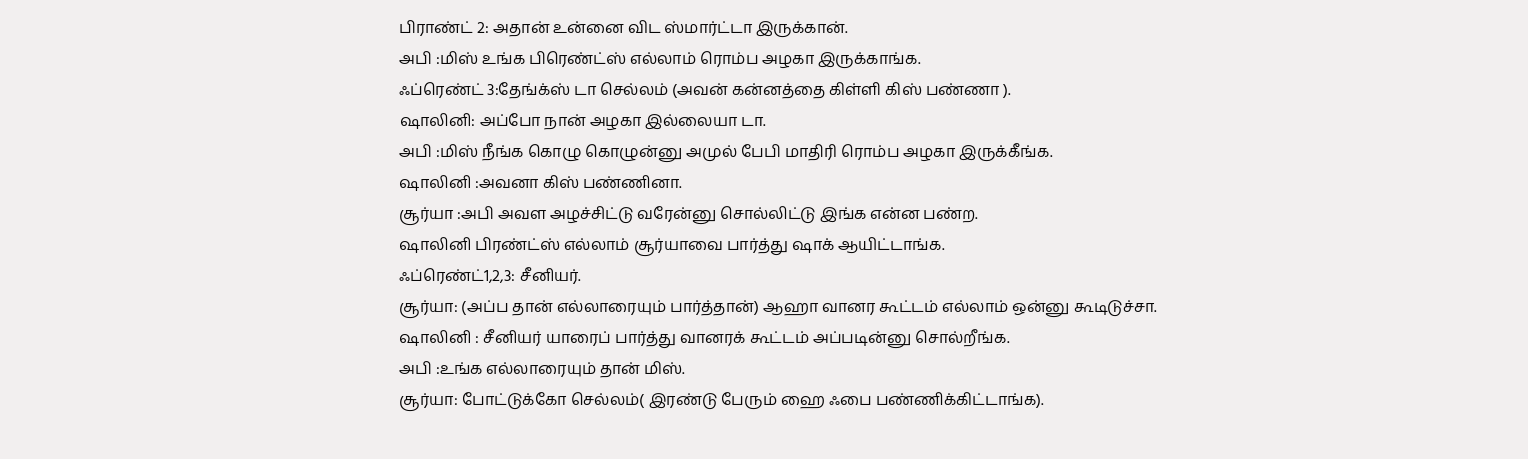பிராண்ட் 2: அதான் உன்னை விட ஸ்மார்ட்டா இருக்கான்.
அபி :மிஸ் உங்க பிரெண்ட்ஸ் எல்லாம் ரொம்ப அழகா இருக்காங்க.
ஃப்ரெண்ட் 3:தேங்க்ஸ் டா செல்லம் (அவன் கன்னத்தை கிள்ளி கிஸ் பண்ணா ).
ஷாலினி: அப்போ நான் அழகா இல்லையா டா.
அபி :மிஸ் நீங்க கொழு கொழுன்னு அமுல் பேபி மாதிரி ரொம்ப அழகா இருக்கீங்க.
ஷாலினி :அவனா கிஸ் பண்ணினா.
சூர்யா :அபி அவள அழச்சிட்டு வரேன்னு சொல்லிட்டு இங்க என்ன பண்ற.
ஷாலினி பிரண்ட்ஸ் எல்லாம் சூர்யாவை பார்த்து ஷாக் ஆயிட்டாங்க.
ஃப்ரெண்ட்1,2,3: சீனியர்.
சூர்யா: (அப்ப தான் எல்லாரையும் பார்த்தான்) ஆஹா வானர கூட்டம் எல்லாம் ஒன்னு கூடிடுச்சா.
ஷாலினி : சீனியர் யாரைப் பார்த்து வானரக் கூட்டம் அப்படின்னு சொல்றீங்க.
அபி :உங்க எல்லாரையும் தான் மிஸ்.
சூர்யா: போட்டுக்கோ செல்லம்( இரண்டு பேரும் ஹை ஃபை பண்ணிக்கிட்டாங்க).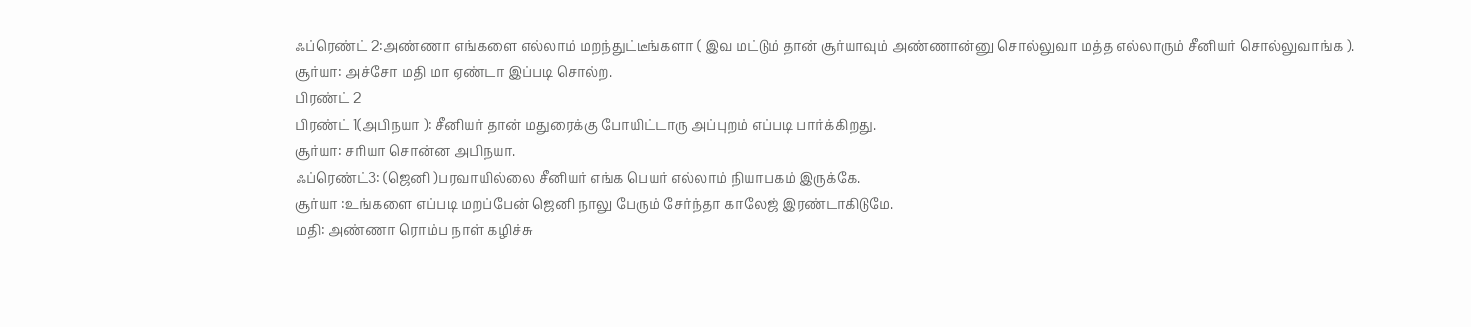ஃப்ரெண்ட் 2:அண்ணா எங்களை எல்லாம் மறந்துட்டீங்களா ( இவ மட்டும் தான் சூர்யாவும் அண்ணான்னு சொல்லுவா மத்த எல்லாரும் சீனியர் சொல்லுவாங்க ).
சூர்யா: அச்சோ மதி மா ஏண்டா இப்படி சொல்ற.
பிரண்ட் 2
பிரண்ட் 1(அபிநயா ): சீனியர் தான் மதுரைக்கு போயிட்டாரு அப்புறம் எப்படி பார்க்கிறது.
சூர்யா: சரியா சொன்ன அபிநயா.
ஃப்ரெண்ட்3: (ஜெனி )பரவாயில்லை சீனியர் எங்க பெயர் எல்லாம் நியாபகம் இருக்கே.
சூர்யா :உங்களை எப்படி மறப்பேன் ஜெனி நாலு பேரும் சேர்ந்தா காலேஜ் இரண்டாகிடுமே.
மதி: அண்ணா ரொம்ப நாள் கழிச்சு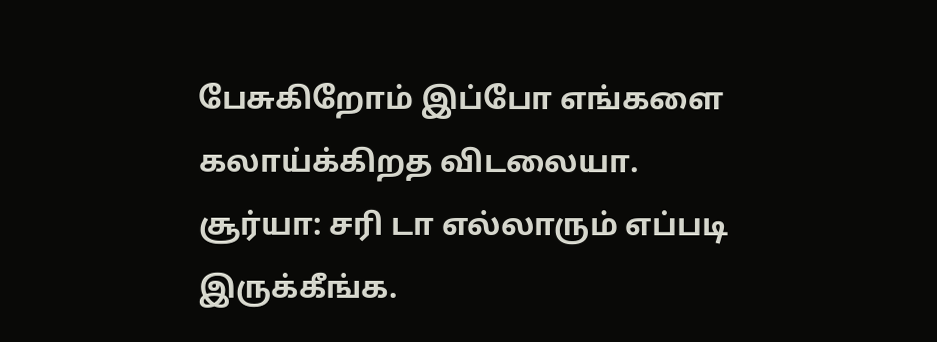பேசுகிறோம் இப்போ எங்களை கலாய்க்கிறத விடலையா.
சூர்யா: சரி டா எல்லாரும் எப்படி இருக்கீங்க.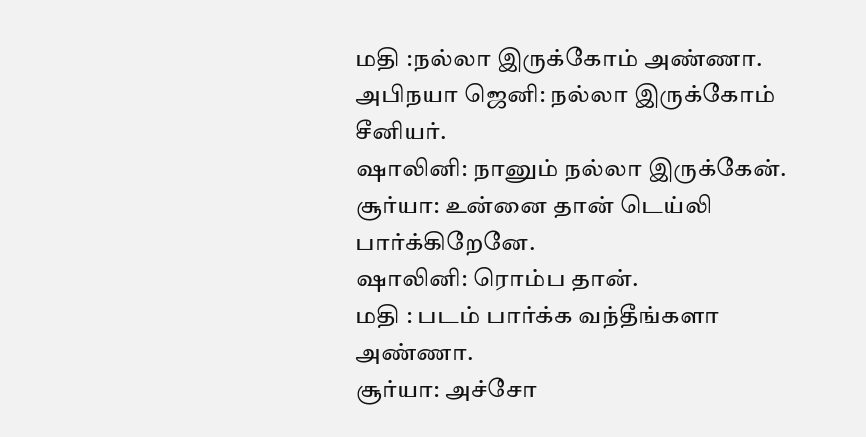மதி :நல்லா இருக்கோம் அண்ணா.
அபிநயா ஜெனி: நல்லா இருக்கோம் சீனியர்.
ஷாலினி: நானும் நல்லா இருக்கேன்.
சூர்யா: உன்னை தான் டெய்லி பார்க்கிறேனே.
ஷாலினி: ரொம்ப தான்.
மதி : படம் பார்க்க வந்தீங்களா அண்ணா.
சூர்யா: அச்சோ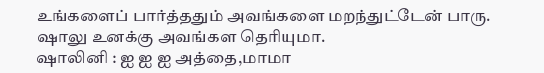உங்களைப் பார்த்ததும் அவங்களை மறந்துட்டேன் பாரு. ஷாலு உனக்கு அவங்கள தெரியுமா.
ஷாலினி : ஐ ஐ ஐ அத்தை,மாமா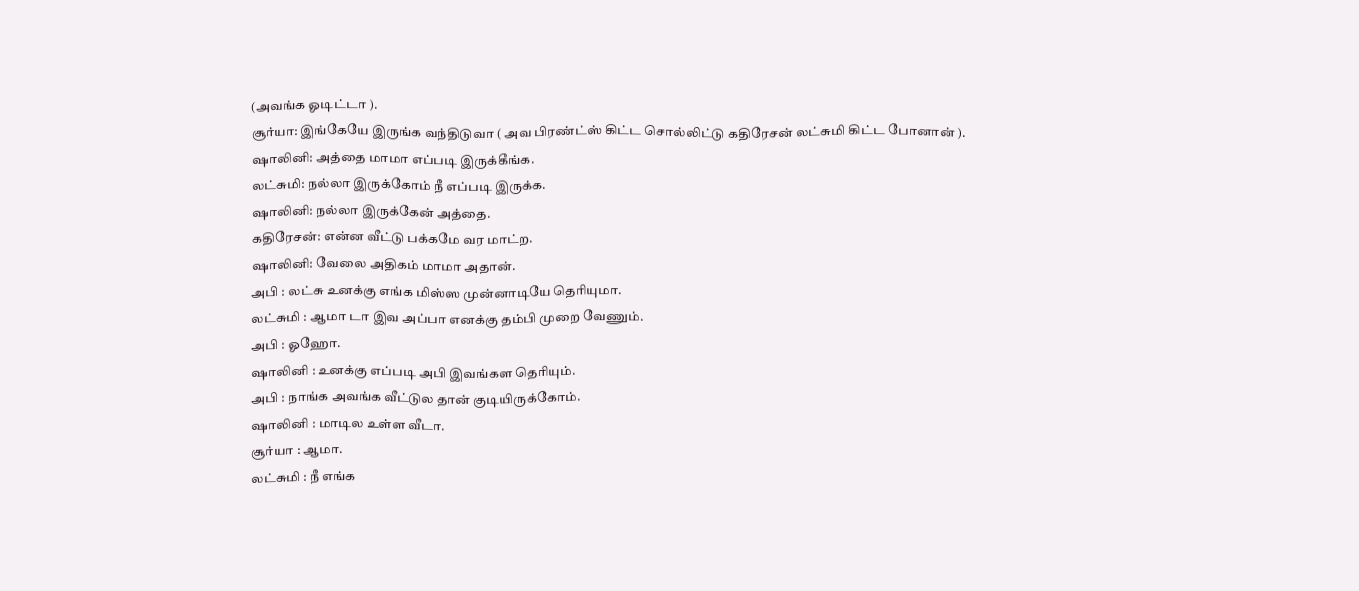(அவங்க ஓடிட்டா ).
சூர்யா: இங்கேயே இருங்க வந்திடுவா ( அவ பிரண்ட்ஸ் கிட்ட சொல்லிட்டு கதிரேசன் லட்சுமி கிட்ட போனான் ).
ஷாலினி: அத்தை மாமா எப்படி இருக்கீங்க.
லட்சுமி: நல்லா இருக்கோம் நீ எப்படி இருக்க.
ஷாலினி: நல்லா இருக்கேன் அத்தை.
கதிரேசன்: என்ன வீட்டு பக்கமே வர மாட்ற.
ஷாலினி: வேலை அதிகம் மாமா அதான்.
அபி : லட்சு உனக்கு எங்க மிஸ்ஸ முன்னாடியே தெரியுமா.
லட்சுமி : ஆமா டா இவ அப்பா எனக்கு தம்பி முறை வேணும்.
அபி : ஓஹோ.
ஷாலினி : உனக்கு எப்படி அபி இவங்கள தெரியும்.
அபி : நாங்க அவங்க வீட்டுல தான் குடியிருக்கோம்.
ஷாலினி : மாடில உள்ள வீடா.
சூர்யா : ஆமா.
லட்சுமி : நீ எங்க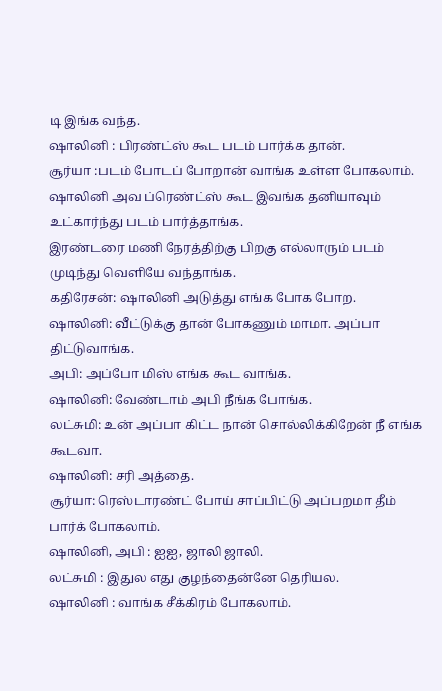டி இங்க வந்த.
ஷாலினி : பிரண்ட்ஸ் கூட படம் பார்க்க தான்.
சூர்யா :படம் போடப் போறான் வாங்க உள்ள போகலாம்.
ஷாலினி அவ ப்ரெண்ட்ஸ் கூட இவங்க தனியாவும் உட்கார்ந்து படம் பார்த்தாங்க.
இரண்டரை மணி நேரத்திற்கு பிறகு எல்லாரும் படம் முடிந்து வெளியே வந்தாங்க.
கதிரேசன்: ஷாலினி அடுத்து எங்க போக போற.
ஷாலினி: வீட்டுக்கு தான் போகணும் மாமா. அப்பா திட்டுவாங்க.
அபி: அப்போ மிஸ் எங்க கூட வாங்க.
ஷாலினி: வேண்டாம் அபி நீங்க போங்க.
லட்சுமி: உன் அப்பா கிட்ட நான் சொல்லிக்கிறேன் நீ எங்க கூடவா.
ஷாலினி: சரி அத்தை.
சூர்யா: ரெஸ்டாரண்ட் போய் சாப்பிட்டு அப்பறமா தீம் பார்க் போகலாம்.
ஷாலினி, அபி : ஐஐ, ஜாலி ஜாலி.
லட்சுமி : இதுல எது குழந்தைன்னே தெரியல.
ஷாலினி : வாங்க சீக்கிரம் போகலாம்.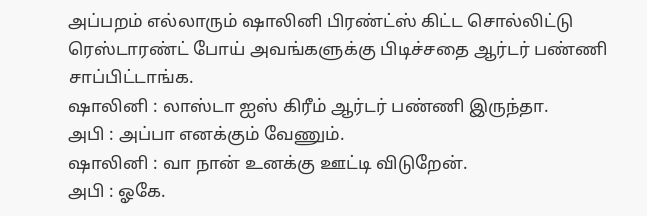அப்பறம் எல்லாரும் ஷாலினி பிரண்ட்ஸ் கிட்ட சொல்லிட்டு ரெஸ்டாரண்ட் போய் அவங்களுக்கு பிடிச்சதை ஆர்டர் பண்ணி சாப்பிட்டாங்க.
ஷாலினி : லாஸ்டா ஐஸ் கிரீம் ஆர்டர் பண்ணி இருந்தா.
அபி : அப்பா எனக்கும் வேணும்.
ஷாலினி : வா நான் உனக்கு ஊட்டி விடுறேன்.
அபி : ஓகே.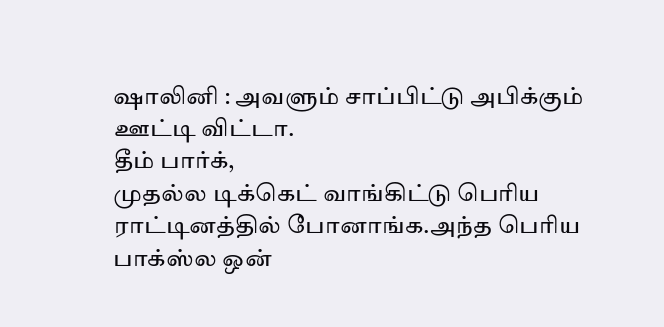ஷாலினி : அவளும் சாப்பிட்டு அபிக்கும் ஊட்டி விட்டா.
தீம் பார்க்,
முதல்ல டிக்கெட் வாங்கிட்டு பெரிய ராட்டினத்தில் போனாங்க.அந்த பெரிய பாக்ஸ்ல ஒன்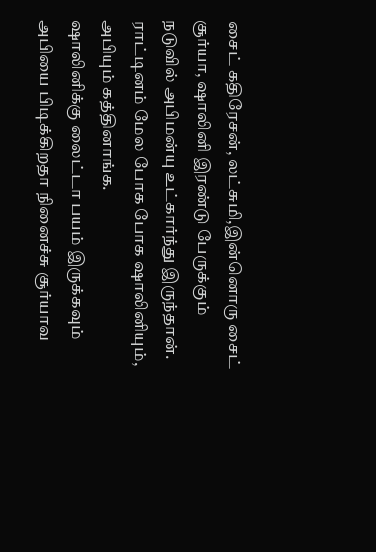சைட் கதிரேசன், லட்சுமி,இன்னொரு சைட் சூர்யா, ஷாலினி இரண்டு பேருக்கும் நடுவில் அபிமன்யு உட்கார்ந்து இருந்தான்.
ராட்டினம் மேல போக போக ஷாலினியும், அபியும் கத்தினாங்க.
ஷாலினிக்கு லைட்டா பயம் இருக்கவும் அபியை பிடிக்கிறதா நினைச்சு சூர்யாவ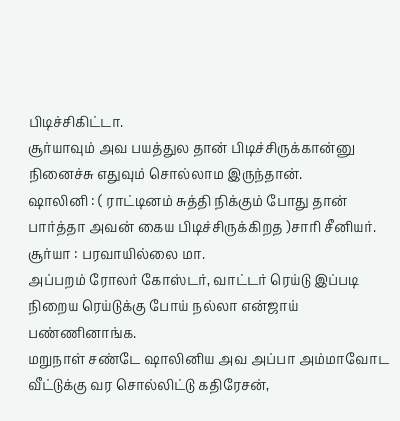பிடிச்சிகிட்டா.
சூர்யாவும் அவ பயத்துல தான் பிடிச்சிருக்கான்னு நினைச்சு எதுவும் சொல்லாம இருந்தான்.
ஷாலினி : ( ராட்டினம் சுத்தி நிக்கும் போது தான் பார்த்தா அவன் கைய பிடிச்சிருக்கிறத )சாரி சீனியர்.
சூர்யா : பரவாயில்லை மா.
அப்பறம் ரோலர் கோஸ்டர், வாட்டர் ரெய்டு இப்படி நிறைய ரெய்டுக்கு போய் நல்லா என்ஜாய் பண்ணினாங்க.
மறுநாள் சண்டே ஷாலினிய அவ அப்பா அம்மாவோட வீட்டுக்கு வர சொல்லிட்டு கதிரேசன்,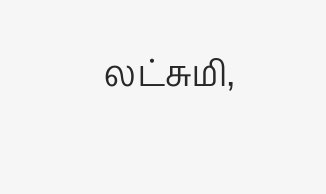லட்சுமி,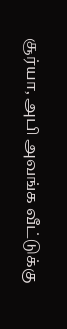சூர்யா, அபி அவங்க வீட்டுக்கு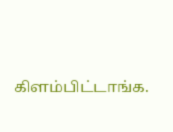கிளம்பிட்டாங்க.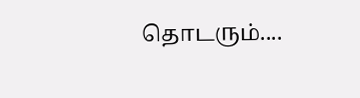தொடரும்....